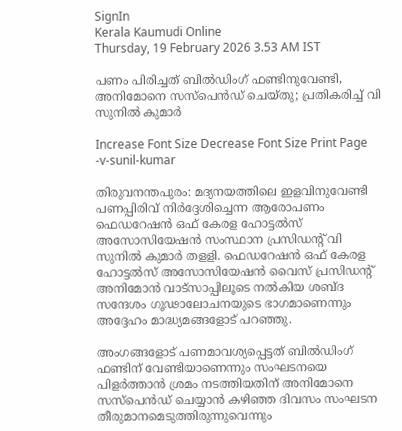SignIn
Kerala Kaumudi Online
Thursday, 19 February 2026 3.53 AM IST

പണം പിരിച്ചത് ബിൽഡിംഗ് ഫണ്ടിനുവേണ്ടി, അനിമോനെ സസ്‌പെൻഡ് ചെയ്തു; പ്രതികരിച്ച് വി സുനിൽ കുമാർ

Increase Font Size Decrease Font Size Print Page
-v-sunil-kumar

തിരുവനന്തപുരം: മദ്യനയത്തിലെ ഇളവിനുവേണ്ടി പണപ്പിരിവ് നിർദ്ദേശിച്ചെന്ന ആരോപണം ഫെഡറേഷൻ ഒഫ് കേരള ഹോട്ടൽസ് അസോസിയേഷൻ സംസ്ഥാന പ്രസിഡന്റ് വി സുനിൽ കുമാർ തളളി. ഫെഡറേഷൻ ഒഫ് കേരള ഹോട്ടൽസ് അസോസിയേഷൻ വൈസ് പ്രസിഡന്റ് അനിമോൻ വാട്‌സാപ്പിലൂടെ നൽകിയ ശബ്‌ദ സന്ദേശം ഗൂഢാലോചനയുടെ ഭാഗമാണെന്നും അദ്ദേഹം മാദ്ധ്യമങ്ങളോട് പറഞ്ഞു.

അംഗങ്ങളോട് പണമാവശ്യപ്പെട്ടത് ബിൽഡിംഗ് ഫണ്ടിന് വേണ്ടിയാണെന്നും സംഘടനയെ പിളർത്താൻ ശ്രമം നടത്തിയതിന് അനിമോനെ സസ്‌പെൻഡ് ചെയ്യാൻ കഴിഞ്ഞ ദിവസം സംഘടന തീരുമാനമെടുത്തിരുന്നുവെന്നും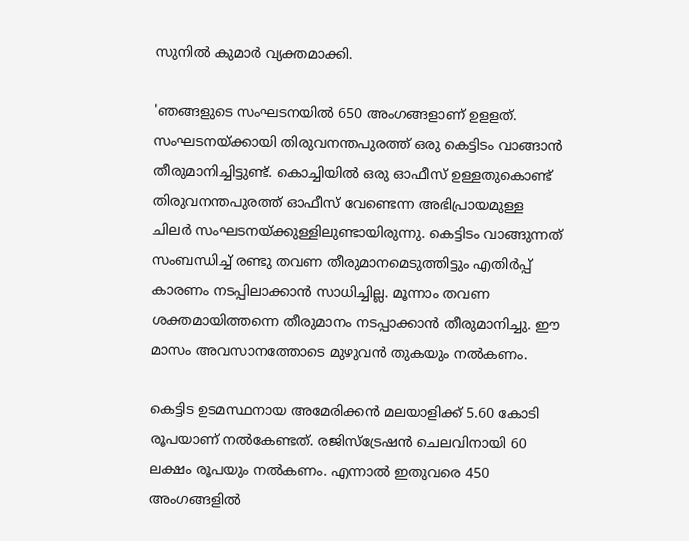സുനിൽ കുമാർ വ്യക്തമാക്കി.

'ഞങ്ങളുടെ സംഘടനയിൽ 650 അംഗങ്ങളാണ് ഉളളത്. സംഘടനയ്ക്കായി തിരുവനന്തപുരത്ത് ഒരു കെട്ടിടം വാങ്ങാൻ തീരുമാനിച്ചിട്ടുണ്ട്. കൊച്ചിയിൽ ഒരു ഓഫീസ് ഉള്ളതുകൊണ്ട് തിരുവനന്തപുരത്ത് ഓഫീസ് വേണ്ടെന്ന അഭിപ്രായമുള്ള ചിലർ സംഘടനയ്ക്കുള്ളിലുണ്ടായിരുന്നു. കെട്ടിടം വാങ്ങുന്നത് സംബന്ധിച്ച് രണ്ടു തവണ തീരുമാനമെടുത്തിട്ടും എതിർപ്പ് കാരണം നടപ്പിലാക്കാൻ സാധിച്ചില്ല. മൂന്നാം തവണ ശക്തമായിത്തന്നെ തീരുമാനം നടപ്പാക്കാൻ തീരുമാനിച്ചു. ഈ മാസം അവസാനത്തോടെ മുഴുവൻ തുകയും നൽകണം.

കെട്ടിട ഉടമസ്ഥനായ അമേരിക്കൻ മലയാളിക്ക് 5.60 കോടി രൂപയാണ് നൽകേണ്ടത്. രജിസ്ട്രേഷൻ ചെലവിനായി 60 ലക്ഷം രൂപയും നൽകണം. എന്നാൽ ഇതുവരെ 450 അംഗങ്ങളിൽ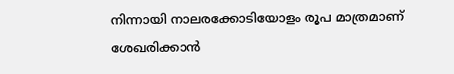നിന്നായി നാലരക്കോടിയോളം രൂപ മാത്രമാണ് ശേഖരിക്കാൻ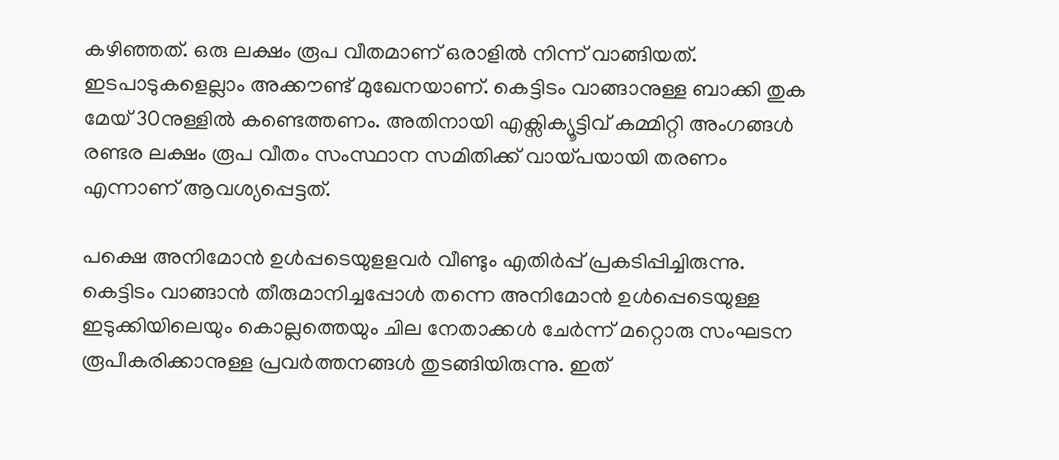കഴിഞ്ഞത്. ഒരു ലക്ഷം രൂപ വീതമാണ് ഒരാളിൽ നിന്ന് വാങ്ങിയത്. ഇടപാടുകളെല്ലാം അക്കൗണ്ട് മുഖേനയാണ്. കെട്ടിടം വാങ്ങാനുള്ള ബാക്കി തുക മേയ് 30നുള്ളിൽ കണ്ടെത്തണം. അതിനായി എക്സിക്യൂട്ടിവ് കമ്മിറ്റി അംഗങ്ങൾ രണ്ടര ലക്ഷം രൂപ വീതം സംസ്ഥാന സമിതിക്ക് വായ്പയായി തരണം എന്നാണ് ആവശ്യപ്പെട്ടത്.

പക്ഷെ അനിമോൻ ഉൾപ്പടെയുളളവർ വീണ്ടും എതിർപ്പ് പ്രകടിപ്പിച്ചിരുന്നു. കെട്ടിടം വാങ്ങാൻ തീരുമാനിച്ചപ്പോൾ തന്നെ അനിമോൻ ഉൾപ്പെടെയുള്ള ഇടുക്കിയിലെയും കൊല്ലത്തെയും ചില നേതാക്കൾ ചേർന്ന് മറ്റൊരു സംഘടന രൂപീകരിക്കാനുള്ള പ്രവർത്തനങ്ങൾ തുടങ്ങിയിരുന്നു. ഇത്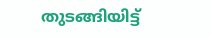തുടങ്ങിയിട്ട്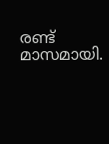രണ്ട് മാസമായി.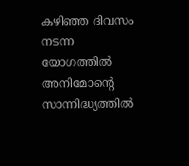കഴിഞ്ഞ ദിവസം നടന്ന യോഗത്തിൽ അനിമോന്റെ സാന്നിദ്ധ്യത്തിൽ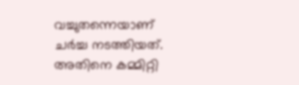വച്ചുതന്നെയാണ് ചർച്ച നടത്തിയത്. അതിനെ കമ്മിറ്റി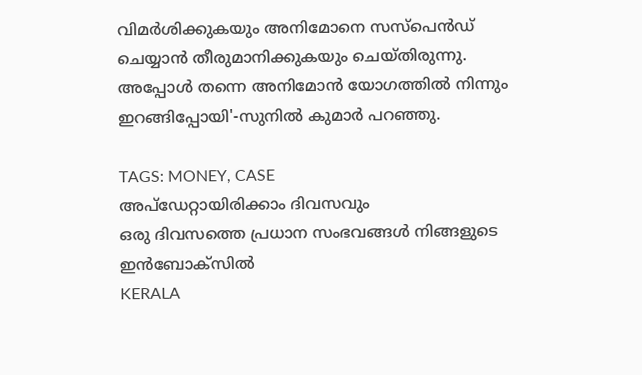വിമർശിക്കുകയും അനിമോനെ സസ്‌പെൻഡ് ചെയ്യാൻ തീരുമാനിക്കുകയും ചെയ്തിരുന്നു. അപ്പോൾ തന്നെ അനിമോൻ യോഗത്തിൽ നിന്നും ഇറങ്ങിപ്പോയി'-സുനിൽ കുമാർ പറഞ്ഞു.

TAGS: MONEY, CASE
അപ്ഡേറ്റായിരിക്കാം ദിവസവും
ഒരു ദിവസത്തെ പ്രധാന സംഭവങ്ങൾ നിങ്ങളുടെ ഇൻബോക്സിൽ
KERALA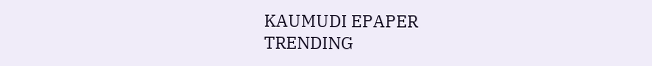KAUMUDI EPAPER
TRENDING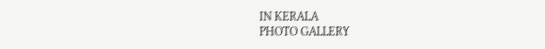IN KERALA
PHOTO GALLERY